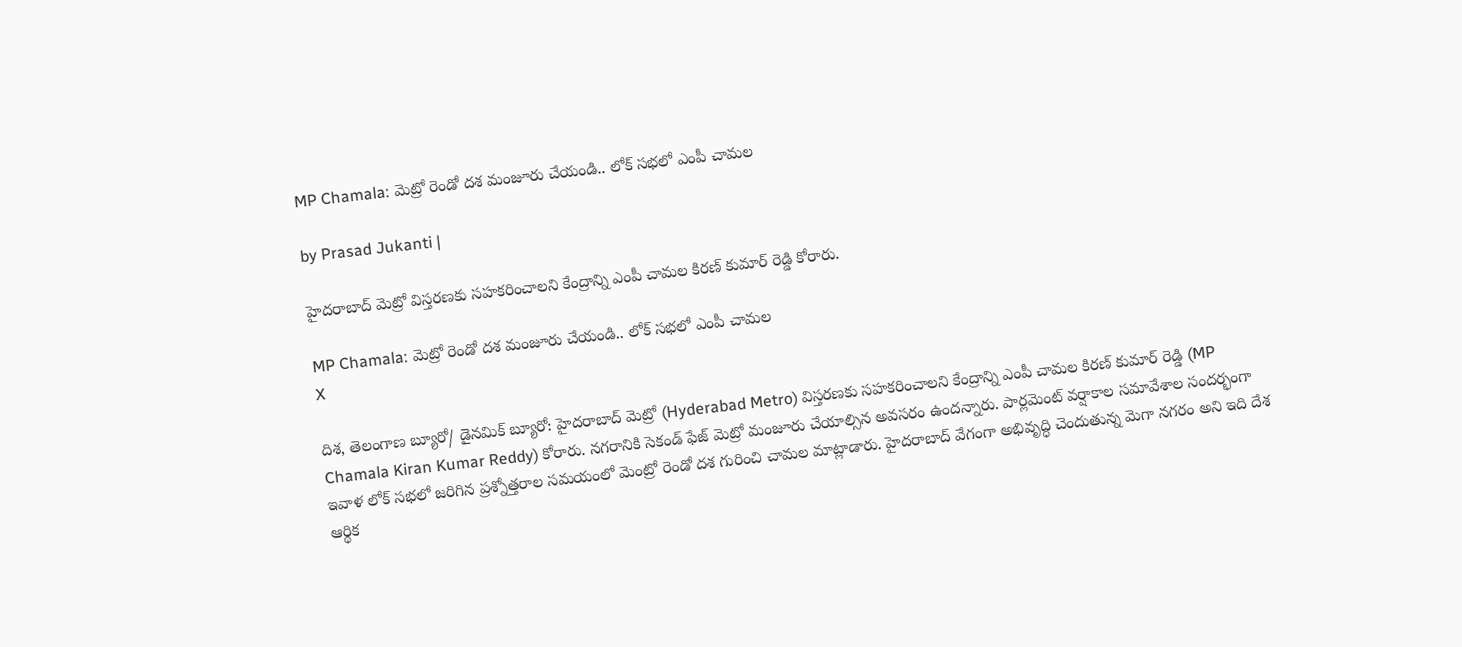MP Chamala: మెట్రో రెండో దశ మంజూరు చేయండి.. లోక్ సభలో ఎంపీ చామల

by Prasad Jukanti |

హైదరాబాద్‌ మెట్రో విస్తరణకు సహకరించాలని కేంద్రాన్ని ఎంపీ చామల కిరణ్ కుమార్ రెడ్డి కోరారు.

MP Chamala: మెట్రో రెండో దశ మంజూరు చేయండి.. లోక్ సభలో ఎంపీ చామల
X

దిశ, తెలంగాణ బ్యూరో/ డైనమిక్ బ్యూరో: హైదరాబాద్‌ మెట్రో (Hyderabad Metro) విస్తరణకు సహకరించాలని కేంద్రాన్ని ఎంపీ చామల కిరణ్ కుమార్ రెడ్డి (MP Chamala Kiran Kumar Reddy) కోరారు. నగరానికి సెకండ్ ఫేజ్ మెట్రో మంజూరు చేయాల్సిన అవసరం ఉందన్నారు. పార్లమెంట్ వర్షాకాల సమావేశాల సందర్భంగా ఇవాళ లోక్ సభలో జరిగిన ప్రశ్నోత్తరాల సమయంలో మెంట్రో రెండో దశ గురించి చామల మాట్లాడారు. హైదరాబాద్ వేగంగా అభివృద్ధి చెందుతున్న మెగా నగరం అని ఇది దేశ ఆర్థిక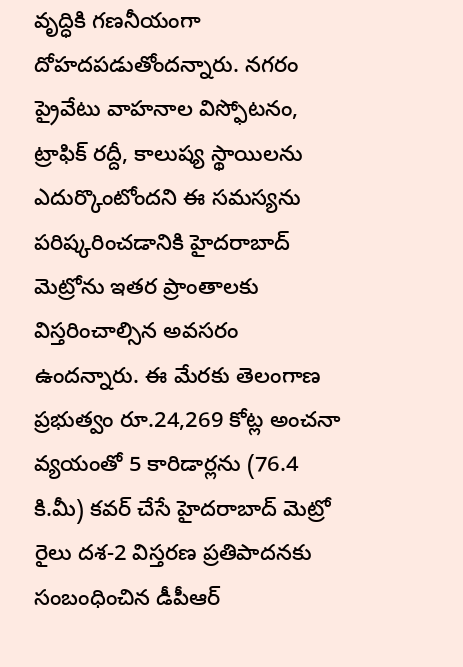వృద్ధికి గణనీయంగా దోహదపడుతోందన్నారు. నగరం ప్రైవేటు వాహనాల విస్ఫోటనం, ట్రాఫిక్ రద్దీ, కాలుష్య స్థాయిలను ఎదుర్కొంటోందని ఈ సమస్యను పరిష్కరించడానికి హైదరాబాద్ మెట్రోను ఇతర ప్రాంతాలకు విస్తరించాల్సిన అవసరం ఉందన్నారు. ఈ మేరకు తెలంగాణ ప్రభుత్వం రూ.24,269 కోట్ల అంచనా వ్యయంతో 5 కారిడార్లను (76.4 కి.మీ) కవర్ చేసే హైదరాబాద్ మెట్రో రైలు దశ-2 విస్తరణ ప్రతిపాదనకు సంబంధించిన డీపీఆర్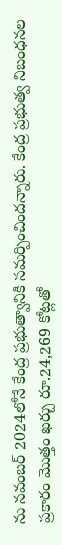ను నవంబర్ 2024లోనే కేంద్ర ప్రభుత్వానికి సమర్పించిందన్నారు. కేంద్ర ప్రభుత్వ నిబంధనల ప్రకారం మొత్తం ఖర్చు రూ.24,269 కోట్లతో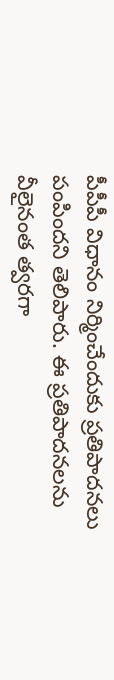పీపీపీ విధానం నిర్మించేందుకు ప్రతిపాదనలు పంపిందని తెలిపారు. ఈ ప్రతిపాదనలను వీలైనంత త్వరగా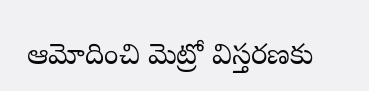ఆమోదించి మెట్రో విస్తరణకు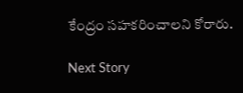కేంద్రం సహకరించాలని కోరారు.

Next Story